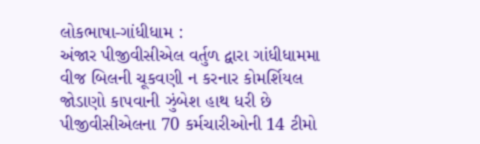લોકભાષા-ગાંધીધામ :
અંજાર પીજીવીસીએલ વર્તુળ દ્વારા ગાંધીધામમા વીજ બિલની ચૂકવણી ન કરનાર કોમર્શિયલ જોડાણો કાપવાની ઝુંબેશ હાથ ધરી છે પીજીવીસીએલના 70 કર્મચારીઓની 14 ટીમો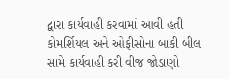દ્વારા કાર્યવાહી કરવામાં આવી હતી કોમર્શિયલ અને ઓફીસોના બાકી બીલ સામે કાર્યવાહી કરી વીજ જોડાણો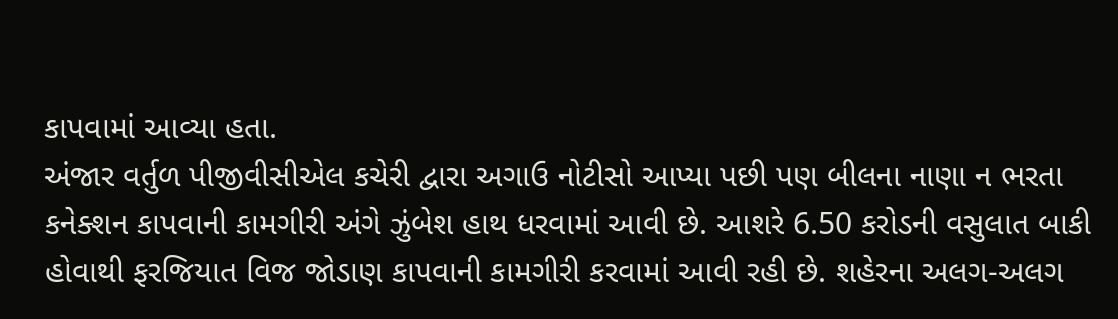કાપવામાં આવ્યા હતા.
અંજાર વર્તુળ પીજીવીસીએલ કચેરી દ્વારા અગાઉ નોટીસો આપ્યા પછી પણ બીલના નાણા ન ભરતા કનેક્શન કાપવાની કામગીરી અંગે ઝુંબેશ હાથ ધરવામાં આવી છે. આશરે 6.50 કરોડની વસુલાત બાકી હોવાથી ફરજિયાત વિજ જોડાણ કાપવાની કામગીરી કરવામાં આવી રહી છે. શહેરના અલગ-અલગ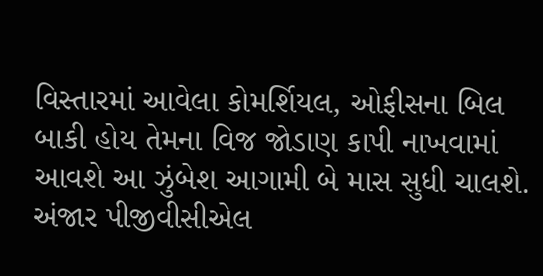વિસ્તારમાં આવેલા કોમર્શિયલ, ઓફીસના બિલ બાકી હોય તેમના વિજ જોડાણ કાપી નાખવામાં આવશે આ ઝુંબેશ આગામી બે માસ સુધી ચાલશે.
અંજાર પીજીવીસીએલ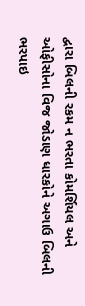દ્વારા બિલની રકમ ન ભરતા કોમર્શિયલ અને ઓફીસોના વિજ જોડાણ ધારકોને અગાઉ બિલની ભરપાઇ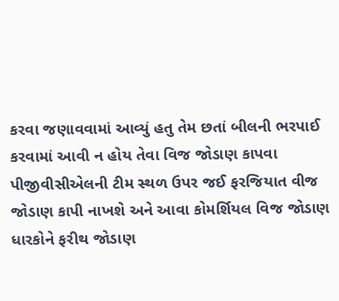કરવા જણાવવામાં આવ્યું હતુ તેમ છતાં બીલની ભરપાઈ કરવામાં આવી ન હોય તેવા વિજ જોડાણ કાપવા પીજીવીસીએલની ટીમ સ્થળ ઉપર જઈ ફરજિયાત વીજ જોડાણ કાપી નાખશે અને આવા કોમર્શિયલ વિજ જોડાણ ધારકોને ફરીથ જોડાણ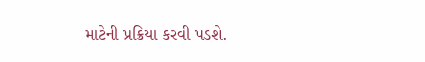માટેની પ્રક્રિયા કરવી પડશે.